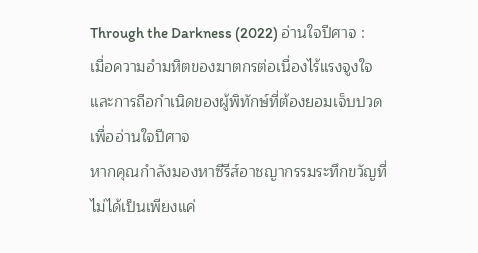Through the Darkness (2022) อ่านใจปีศาจ : เมื่อความอำมหิตของฆาตกรต่อเนื่องไร้แรงจูงใจ และการถือกำเนิดของผู้พิทักษ์ที่ต้องยอมเจ็บปวดเพื่ออ่านใจปีศาจ
หากคุณกำลังมองหาซีรีส์อาชญากรรมระทึกขวัญที่ไม่ได้เป็นเพียงแค่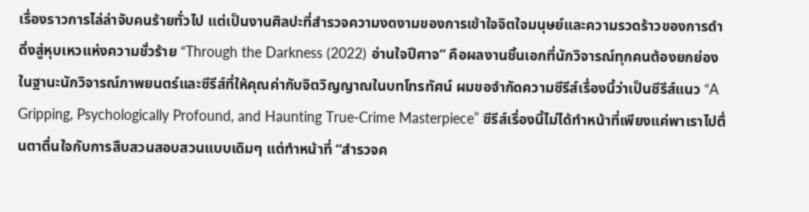เรื่องราวการไล่ล่าจับคนร้ายทั่วไป แต่เป็นงานศิลปะที่สำรวจความงดงามของการเข้าใจจิตใจมนุษย์และความรวดร้าวของการดำดิ่งสู่หุบเหวแห่งความชั่วร้าย “Through the Darkness (2022) อ่านใจปีศาจ” คือผลงานชิ้นเอกที่นักวิจารณ์ทุกคนต้องยกย่อง ในฐานะนักวิจารณ์ภาพยนตร์และซีรีส์ที่ให้คุณค่ากับจิตวิญญาณในบทโทรทัศน์ ผมขอจำกัดความซีรีส์เรื่องนี้ว่าเป็นซีรีส์แนว “A Gripping, Psychologically Profound, and Haunting True-Crime Masterpiece” ซีรีส์เรื่องนี้ไม่ได้ทำหน้าที่เพียงแค่พาเราไปตื่นตาตื่นใจกับการสืบสวนสอบสวนแบบเดิมๆ แต่ทำหน้าที่ “สำรวจค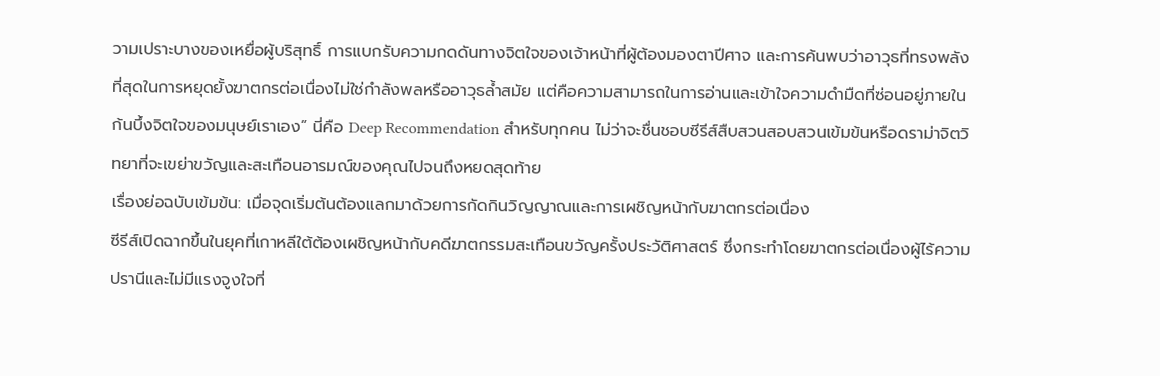วามเปราะบางของเหยื่อผู้บริสุทธิ์ การแบกรับความกดดันทางจิตใจของเจ้าหน้าที่ผู้ต้องมองตาปีศาจ และการค้นพบว่าอาวุธที่ทรงพลังที่สุดในการหยุดยั้งฆาตกรต่อเนื่องไม่ใช่กำลังพลหรืออาวุธล้ำสมัย แต่คือความสามารถในการอ่านและเข้าใจความดำมืดที่ซ่อนอยู่ภายในก้นบึ้งจิตใจของมนุษย์เราเอง” นี่คือ Deep Recommendation สำหรับทุกคน ไม่ว่าจะชื่นชอบซีรีส์สืบสวนสอบสวนเข้มข้นหรือดราม่าจิตวิทยาที่จะเขย่าขวัญและสะเทือนอารมณ์ของคุณไปจนถึงหยดสุดท้าย
เรื่องย่อฉบับเข้มข้น: เมื่อจุดเริ่มต้นต้องแลกมาด้วยการกัดกินวิญญาณและการเผชิญหน้ากับฆาตกรต่อเนื่อง
ซีรีส์เปิดฉากขึ้นในยุคที่เกาหลีใต้ต้องเผชิญหน้ากับคดีฆาตกรรมสะเทือนขวัญครั้งประวัติศาสตร์ ซึ่งกระทำโดยฆาตกรต่อเนื่องผู้ไร้ความปรานีและไม่มีแรงจูงใจที่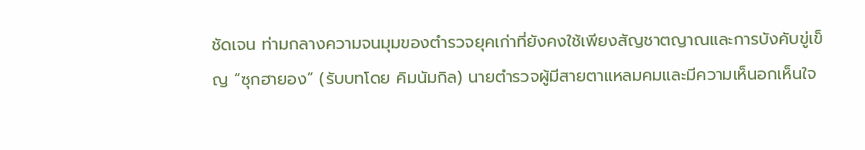ชัดเจน ท่ามกลางความจนมุมของตำรวจยุคเก่าที่ยังคงใช้เพียงสัญชาตญาณและการบังคับขู่เข็ญ “ซุกฮายอง” (รับบทโดย คิมนัมกิล) นายตำรวจผู้มีสายตาแหลมคมและมีความเห็นอกเห็นใจ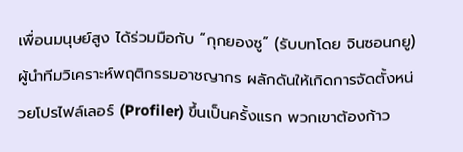เพื่อนมนุษย์สูง ได้ร่วมมือกับ “กุกยองซู” (รับบทโดย จินซอนกยู) ผู้นำทีมวิเคราะห์พฤติกรรมอาชญากร ผลักดันให้เกิดการจัดตั้งหน่วยโปรไฟล์เลอร์ (Profiler) ขึ้นเป็นครั้งแรก พวกเขาต้องก้าว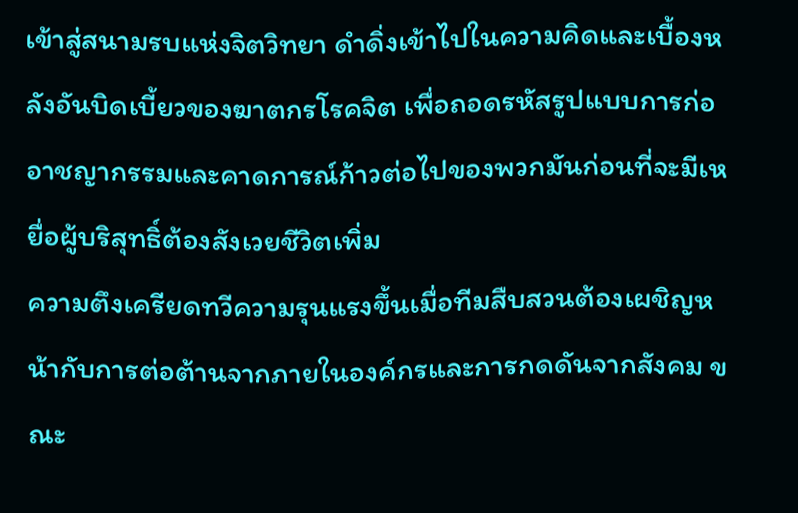เข้าสู่สนามรบแห่งจิตวิทยา ดำดิ่งเข้าไปในความคิดและเบื้องหลังอันบิดเบี้ยวของฆาตกรโรคจิต เพื่อถอดรหัสรูปแบบการก่ออาชญากรรมและคาดการณ์ก้าวต่อไปของพวกมันก่อนที่จะมีเหยื่อผู้บริสุทธิ์ต้องสังเวยชีวิตเพิ่ม
ความตึงเครียดทวีความรุนแรงขึ้นเมื่อทีมสืบสวนต้องเผชิญหน้ากับการต่อต้านจากภายในองค์กรและการกดดันจากสังคม ขณะ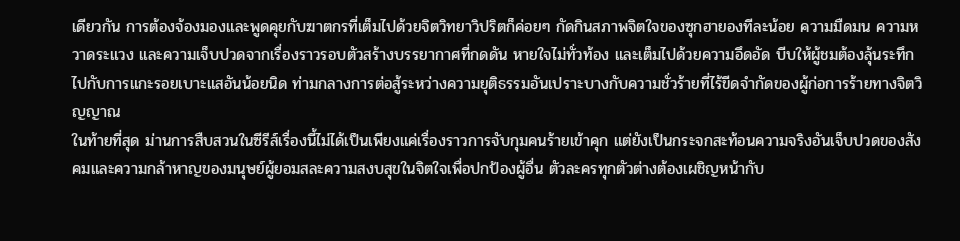เดียวกัน การต้องจ้องมองและพูดคุยกับฆาตกรที่เต็มไปด้วยจิตวิทยาวิปริตก็ค่อยๆ กัดกินสภาพจิตใจของซุกฮายองทีละน้อย ความมืดมน ความหวาดระแวง และความเจ็บปวดจากเรื่องราวรอบตัวสร้างบรรยากาศที่กดดัน หายใจไม่ทั่วท้อง และเต็มไปด้วยความอึดอัด บีบให้ผู้ชมต้องลุ้นระทึกไปกับการแกะรอยเบาะแสอันน้อยนิด ท่ามกลางการต่อสู้ระหว่างความยุติธรรมอันเปราะบางกับความชั่วร้ายที่ไร้ขีดจำกัดของผู้ก่อการร้ายทางจิตวิญญาณ
ในท้ายที่สุด ม่านการสืบสวนในซีรีส์เรื่องนี้ไม่ได้เป็นเพียงแค่เรื่องราวการจับกุมคนร้ายเข้าคุก แต่ยังเป็นกระจกสะท้อนความจริงอันเจ็บปวดของสังคมและความกล้าหาญของมนุษย์ผู้ยอมสละความสงบสุขในจิตใจเพื่อปกป้องผู้อื่น ตัวละครทุกตัวต่างต้องเผชิญหน้ากับ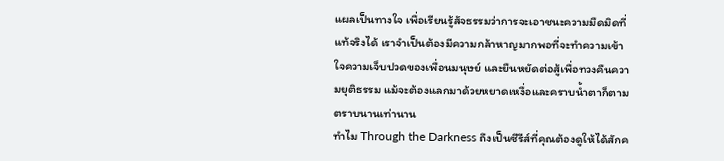แผลเป็นทางใจ เพื่อเรียนรู้สัจธรรมว่าการจะเอาชนะความมืดมิดที่แท้จริงได้ เราจำเป็นต้องมีความกล้าหาญมากพอที่จะทำความเข้าใจความเจ็บปวดของเพื่อนมนุษย์ และยืนหยัดต่อสู้เพื่อทวงคืนความยุติธรรม แม้จะต้องแลกมาด้วยหยาดเหงื่อและคราบน้ำตาก็ตาม ตราบนานเท่านาน
ทำไม Through the Darkness ถึงเป็นซีรีส์ที่คุณต้องดูให้ได้สักค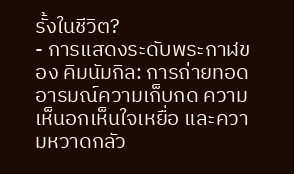รั้งในชีวิต?
- การแสดงระดับพระกาฬของ คิมนัมกิล: การถ่ายทอดอารมณ์ความเก็บกด ความเห็นอกเห็นใจเหยื่อ และความหวาดกลัว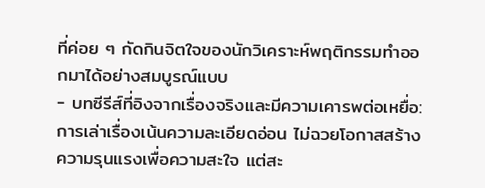ที่ค่อย ๆ กัดกินจิตใจของนักวิเคราะห์พฤติกรรมทำออกมาได้อย่างสมบูรณ์แบบ
- บทซีรีส์ที่อิงจากเรื่องจริงและมีความเคารพต่อเหยื่อ: การเล่าเรื่องเน้นความละเอียดอ่อน ไม่ฉวยโอกาสสร้างความรุนแรงเพื่อความสะใจ แต่สะ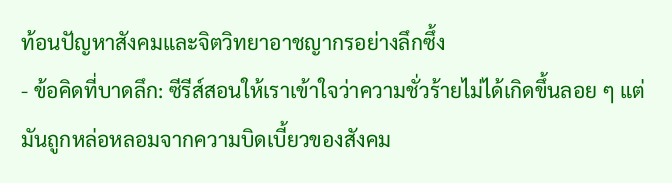ท้อนปัญหาสังคมและจิตวิทยาอาชญากรอย่างลึกซึ้ง
- ข้อคิดที่บาดลึก: ซีรีส์สอนให้เราเข้าใจว่าความชั่วร้ายไม่ได้เกิดขึ้นลอย ๆ แต่มันถูกหล่อหลอมจากความบิดเบี้ยวของสังคม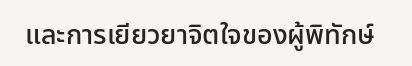และการเยียวยาจิตใจของผู้พิทักษ์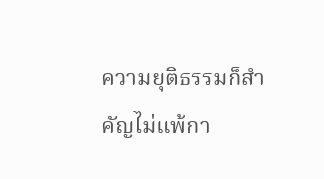ความยุติธรรมก็สำคัญไม่แพ้กา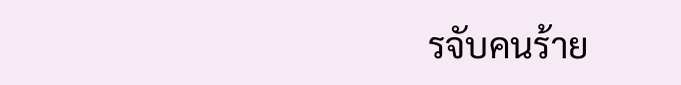รจับคนร้าย